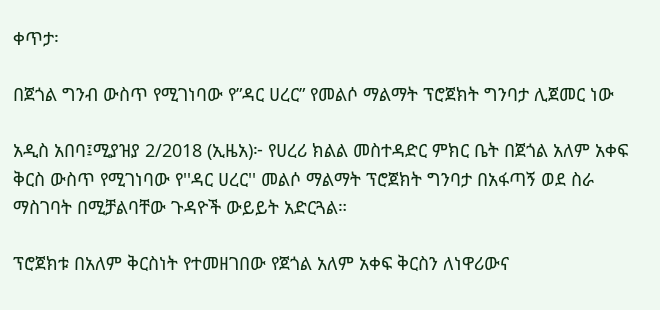ቀጥታ፡

በጀጎል ግንብ ውስጥ የሚገነባው የ”ዳር ሀረር” የመልሶ ማልማት ፕሮጀክት ግንባታ ሊጀመር ነው

አዲስ አበባ፤ሚያዝያ 2/2018 (ኢዜአ)፦ የሀረሪ ክልል መስተዳድር ምክር ቤት በጀጎል አለም አቀፍ ቅርስ ውስጥ የሚገነባው የ''ዳር ሀረር'' መልሶ ማልማት ፕሮጀክት ግንባታ በአፋጣኝ ወደ ስራ ማስገባት በሚቻልባቸው ጉዳዮች ውይይት አድርጓል።

ፕሮጀክቱ በአለም ቅርስነት የተመዘገበው የጀጎል አለም አቀፍ ቅርስን ለነዋሪውና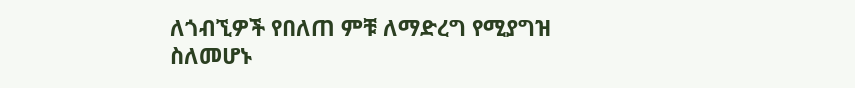ለጎብኚዎች የበለጠ ምቹ ለማድረግ የሚያግዝ ስለመሆኑ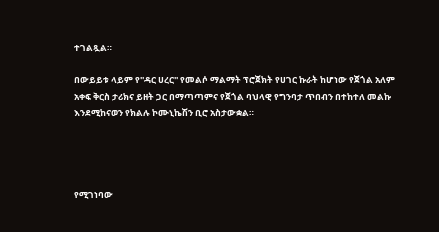ተገልጿል።

በውይይቱ ላይም የ''ዳር ሀረር'' የመልሶ ማልማት ፕሮጀክት የሀገር ኩራት ከሆነው የጀጎል አለም አቀፍ ቅርስ ታሪክና ይዘት ጋር በማጣጣምና የጀጎል ባህላዊ የግንባታ ጥበብን በተከተለ መልኩ እንደሚከናወን የክልሉ ኮሙኒኬሽን ቢሮ አስታውቋል።




የሚገነባው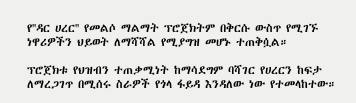የ''ዳር ሀረር'' የመልሶ ማልማት ፕሮጀክትም በቅርሱ ውስጥ የሚገኙ ነዋሪዎችን ህይወት ለማሻሻል የሚያግዝ መሆኑ ተጠቅሷል።

ፕሮጀክቱ የህዝብን ተጠቃሚነት ከማሳደግም ባሻገር የሀረርን ከፍታ ለማረጋገጥ በሚሰሩ ስራዎች የጎላ ፋይዳ እንዳለው ነው የተመላከተው።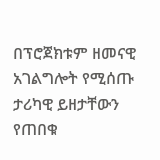በፕሮጀክቱም ዘመናዊ አገልግሎት የሚሰጡ ታሪካዊ ይዘታቸውን የጠበቁ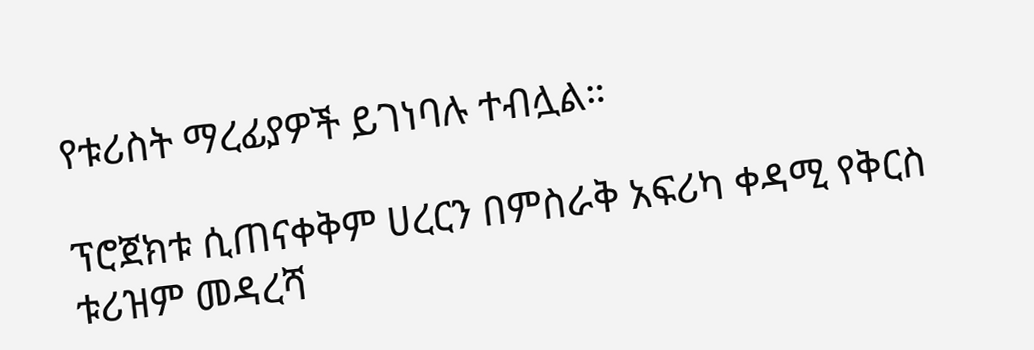የቱሪስት ማረፊያዎች ይገነባሉ ተብሏል።

ፕሮጀክቱ ሲጠናቀቅም ሀረርን በምስራቅ አፍሪካ ቀዳሚ የቅርስ ቱሪዝም መዳረሻ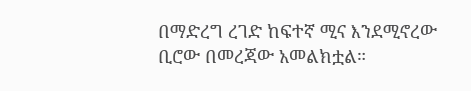በማድረግ ረገድ ከፍተኛ ሚና እንደሚኖረው ቢሮው በመረጃው አመልክቷል።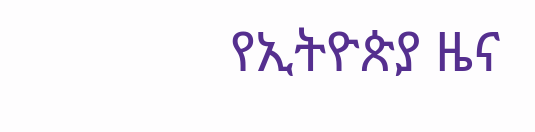የኢትዮጵያ ዜና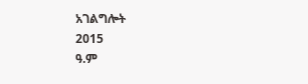አገልግሎት
2015
ዓ.ም